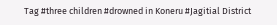Tag #three children #drowned in Koneru #Jagitial District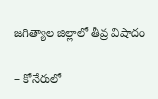జగిత్యాల జిల్లాలో తీవ్ర విషాదం

– కోనేరులో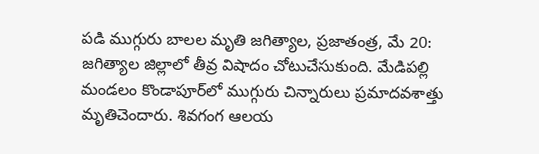పడి ముగ్గురు బాలల మృతి జగిత్యాల, ప్రజాతంత్ర, మే 20: జగిత్యాల జిల్లాలో తీవ్ర విషాదం చోటుచేసుకుంది. మేడిపల్లి మండలం కొండాపూర్‌లో ముగ్గురు చిన్నారులు ప్రమాదవశాత్తు మృతిచెందారు. శివగంగ ఆలయ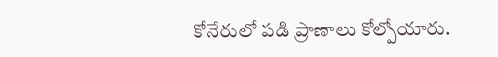కోనేరులో పడి ప్రాణాలు కోల్పోయారు.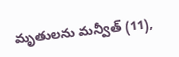మృతులను మన్వీత్ (11),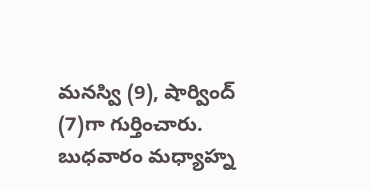మనస్వి (9), షార్వింద్ (7)గా గుర్తించారు. బుధవారం మధ్యాహ్న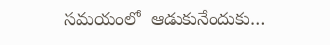సమయంలో  ఆడుకునేందుకు…